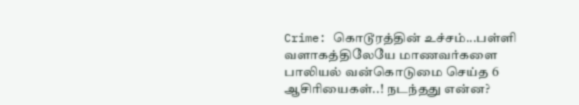Crime: கொடூரத்தின் உச்சம்...பள்ளி வளாகத்திலேயே மாணவர்களை பாலியல் வன்கொடுமை செய்த 6 ஆசிரியைகள்..! நடந்தது என்ன?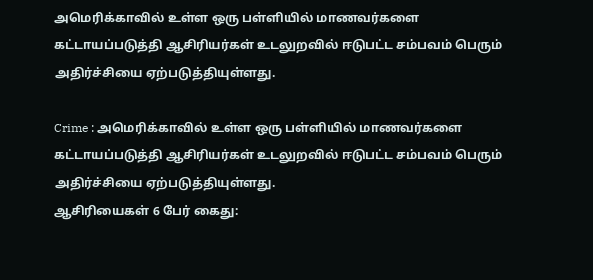அமெரிக்காவில் உள்ள ஒரு பள்ளியில் மாணவர்களை கட்டாயப்படுத்தி ஆசிரியர்கள் உடலுறவில் ஈடுபட்ட சம்பவம் பெரும் அதிர்ச்சியை ஏற்படுத்தியுள்ளது.

Crime : அமெரிக்காவில் உள்ள ஒரு பள்ளியில் மாணவர்களை கட்டாயப்படுத்தி ஆசிரியர்கள் உடலுறவில் ஈடுபட்ட சம்பவம் பெரும் அதிர்ச்சியை ஏற்படுத்தியுள்ளது.
ஆசிரியைகள் 6 பேர் கைது: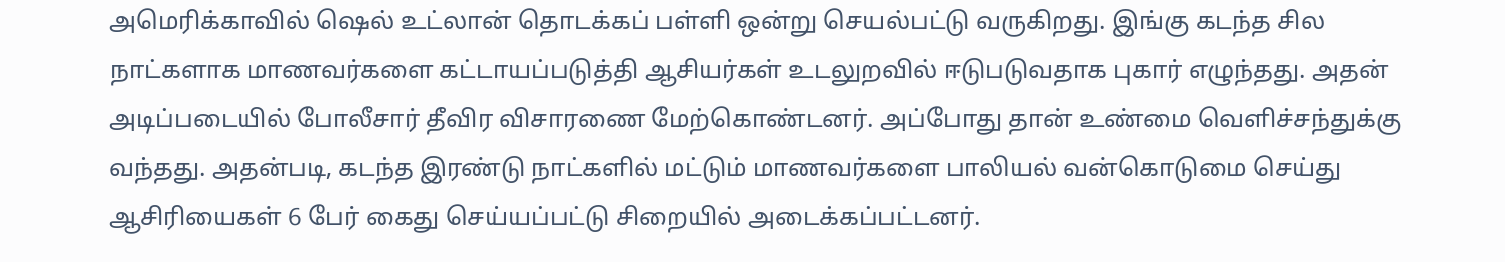அமெரிக்காவில் ஷெல் உட்லான் தொடக்கப் பள்ளி ஒன்று செயல்பட்டு வருகிறது. இங்கு கடந்த சில நாட்களாக மாணவர்களை கட்டாயப்படுத்தி ஆசியர்கள் உடலுறவில் ஈடுபடுவதாக புகார் எழுந்தது. அதன் அடிப்படையில் போலீசார் தீவிர விசாரணை மேற்கொண்டனர். அப்போது தான் உண்மை வெளிச்சந்துக்கு வந்தது. அதன்படி, கடந்த இரண்டு நாட்களில் மட்டும் மாணவர்களை பாலியல் வன்கொடுமை செய்து ஆசிரியைகள் 6 பேர் கைது செய்யப்பட்டு சிறையில் அடைக்கப்பட்டனர்.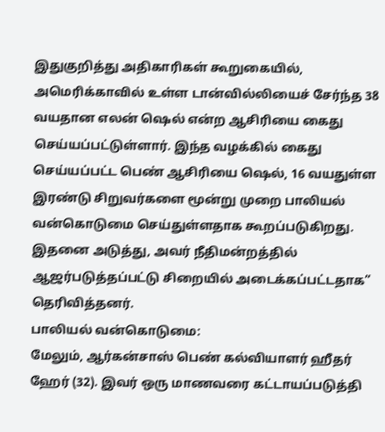இதுகுறித்து அதிகாரிகள் கூறுகையில், அமெரிக்காவில் உள்ள டான்வில்லியைச் சேர்ந்த 38 வயதான எலன் ஷெல் என்ற ஆசிரியை கைது செய்யப்பட்டுள்ளார். இந்த வழக்கில் கைது செய்யப்பட்ட பெண் ஆசிரியை ஷெல், 16 வயதுள்ள இரண்டு சிறுவர்களை மூன்று முறை பாலியல் வன்கொடுமை செய்துள்ளதாக கூறப்படுகிறது. இதனை அடுத்து, அவர் நீதிமன்றத்தில் ஆஜர்படுத்தப்பட்டு சிறையில் அடைக்கப்பட்டதாக” தெரிவித்தனர்.
பாலியல் வன்கொடுமை:
மேலும், ஆர்கன்சாஸ் பெண் கல்வியாளர் ஹீதர் ஹேர் (32). இவர் ஒரு மாணவரை கட்டாயப்படுத்தி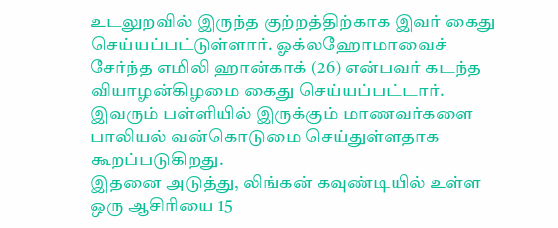உடலுறவில் இருந்த குற்றத்திற்காக இவர் கைது செய்யப்பட்டுள்ளார். ஓக்லஹோமாவைச் சேர்ந்த எமிலி ஹான்காக் (26) என்பவர் கடந்த வியாழன்கிழமை கைது செய்யப்பட்டார். இவரும் பள்ளியில் இருக்கும் மாணவர்களை பாலியல் வன்கொடுமை செய்துள்ளதாக கூறப்படுகிறது.
இதனை அடுத்து, லிங்கன் கவுண்டியில் உள்ள ஒரு ஆசிரியை 15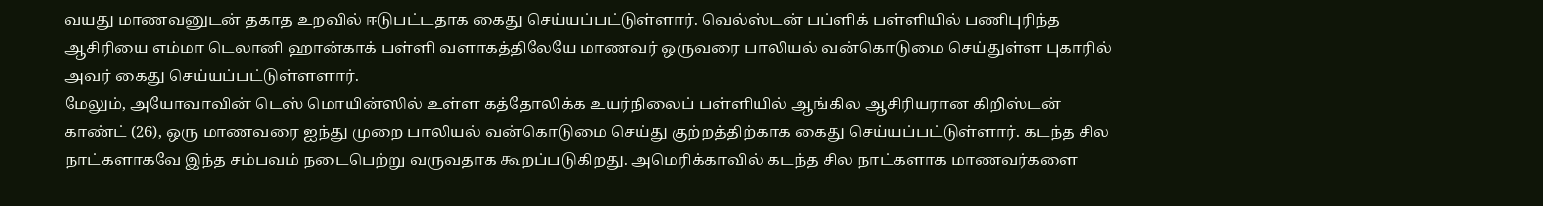வயது மாணவனுடன் தகாத உறவில் ஈடுபட்டதாக கைது செய்யப்பட்டுள்ளார். வெல்ஸ்டன் பப்ளிக் பள்ளியில் பணிபுரிந்த ஆசிரியை எம்மா டெலானி ஹான்காக் பள்ளி வளாகத்திலேயே மாணவர் ஒருவரை பாலியல் வன்கொடுமை செய்துள்ள புகாரில் அவர் கைது செய்யப்பட்டுள்ளளார்.
மேலும், அயோவாவின் டெஸ் மொயின்ஸில் உள்ள கத்தோலிக்க உயர்நிலைப் பள்ளியில் ஆங்கில ஆசிரியரான கிறிஸ்டன் காண்ட் (26), ஒரு மாணவரை ஐந்து முறை பாலியல் வன்கொடுமை செய்து குற்றத்திற்காக கைது செய்யப்பட்டுள்ளார். கடந்த சில நாட்களாகவே இந்த சம்பவம் நடைபெற்று வருவதாக கூறப்படுகிறது. அமெரிக்காவில் கடந்த சில நாட்களாக மாணவர்களை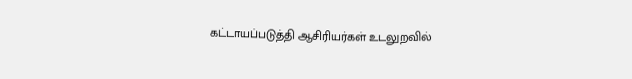கட்டாயப்படுத்தி ஆசிரியர்கள் உடலுறவில்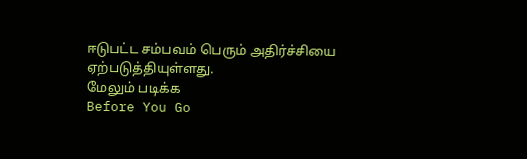ஈடுபட்ட சம்பவம் பெரும் அதிர்ச்சியை ஏற்படுத்தியுள்ளது.
மேலும் படிக்க
Before You Go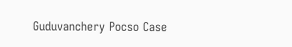Guduvanchery Pocso Case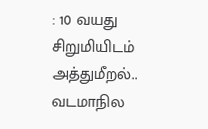: 10 வயது சிறுமியிடம் அத்துமீறல்.. வடமாநில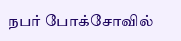நபர் போக்சோவில்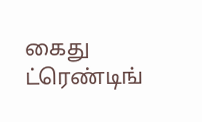கைது
ட்ரெண்டிங்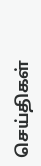செய்திகள்